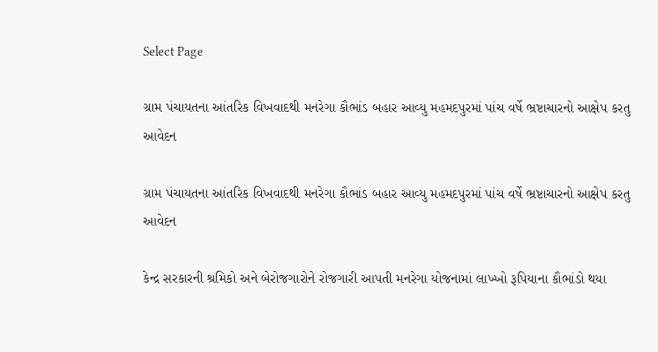Select Page

ગ્રામ પંચાયતના આંતરિક વિખવાદથી મનરેગા કૌભાંડ બહાર આવ્યુ મહમદપુરમાં પાંચ વર્ષે ભ્રષ્ટાચારનો આક્ષેપ કરતુ આવેદન

ગ્રામ પંચાયતના આંતરિક વિખવાદથી મનરેગા કૌભાંડ બહાર આવ્યુ મહમદપુરમાં પાંચ વર્ષે ભ્રષ્ટાચારનો આક્ષેપ કરતુ આવેદન

કેન્દ્ર સરકારની શ્રમિકો અને બેરોજગારોને રોજગારી આપતી મનરેગા યોજનામાં લાખ્ખો રૂપિયાના કૌભાંડો થયા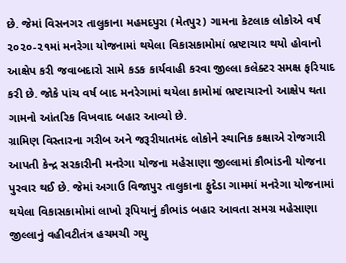છે. જેમાં વિસનગર તાલુકાના મહમદપુરા (મેતપુર) ગામના કેટલાક લોકોએ વર્ષ ૨૦૨૦-૨૧માં મનરેગા યોજનામાં થયેલા વિકાસકામોમાં ભ્રષ્ટાચાર થયો હોવાનો આક્ષેપ કરી જવાબદારો સામે કડક કાર્યવાહી કરવા જીલ્લા કલેક્ટર સમક્ષ ફરિયાદ કરી છે. જોકે પાંચ વર્ષ બાદ મનરેગામાં થયેલા કામોમાં ભ્રષ્ટાચારનો આક્ષેપ થતા ગામનો આંતરિક વિખવાદ બહાર આવ્યો છે.
ગ્રામિણ વિસ્તારના ગરીબ અને જરૂરીયાતમંદ લોકોને સ્થાનિક કક્ષાએ રોજગારી આપતી કેન્દ્ર સરકારીની મનરેગા યોજના મહેસાણા જીલ્લામાં કૌભાંડની યોજના પુરવાર થઈ છે. જેમાં અગાઉ વિજાપુર તાલુકાના ફુદેડા ગામમાં મનરેગા યોજનામાં થયેલા વિકાસકામોમાં લાખો રૂપિયાનું કૌભાંડ બહાર આવતા સમગ્ર મહેસાણા જીલ્લાનું વહીવટીતંત્ર હચમચી ગયુ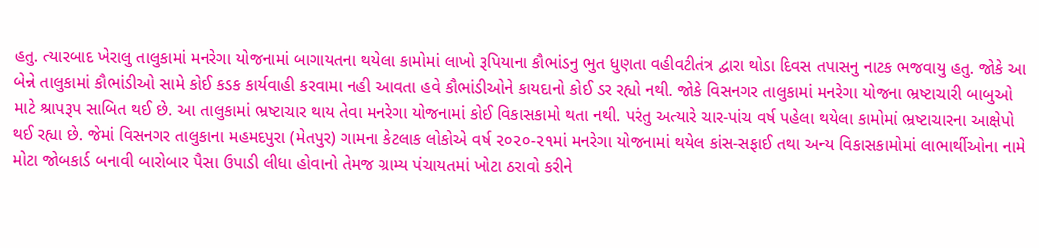હતુ. ત્યારબાદ ખેરાલુ તાલુકામાં મનરેગા યોજનામાં બાગાયતના થયેલા કામોમાં લાખો રૂપિયાના કૌભાંડનુ ભુત ધુણતા વહીવટીતંત્ર દ્વારા થોડા દિવસ તપાસનુ નાટક ભજવાયુ હતુ. જોકે આ બેન્ને તાલુકામાં કૌભાંડીઓ સામે કોઈ કડક કાર્યવાહી કરવામા નહી આવતા હવે કૌભાંડીઓને કાયદાનો કોઈ ડર રહ્યો નથી. જોકે વિસનગર તાલુકામાં મનરેગા યોજના ભ્રષ્ટાચારી બાબુઓ માટે શ્રાપરૂપ સાબિત થઈ છે. આ તાલુકામાં ભ્રષ્ટાચાર થાય તેવા મનરેગા યોજનામાં કોઈ વિકાસકામો થતા નથી. પરંતુ અત્યારે ચાર-પાંચ વર્ષ પહેલા થયેલા કામોમાં ભ્રષ્ટાચારના આક્ષેપો થઈ રહ્યા છે. જેમાં વિસનગર તાલુકાના મહમદપુરા (મેતપુર) ગામના કેટલાક લોકોએ વર્ષ ૨૦૨૦-૨૧માં મનરેગા યોજનામાં થયેલ કાંસ-સફાઈ તથા અન્ય વિકાસકામોમાં લાભાર્થીઓના નામે મોટા જોબકાર્ડ બનાવી બારોબાર પૈસા ઉપાડી લીધા હોવાનો તેમજ ગ્રામ્ય પંચાયતમાં ખોટા ઠરાવો કરીને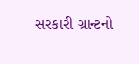સરકારી ગ્રાન્ટનો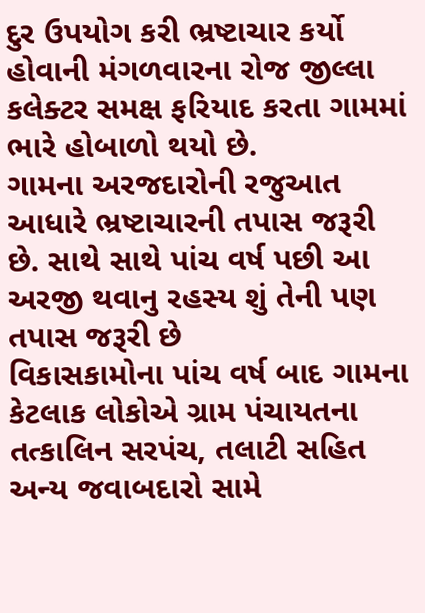દુર ઉપયોગ કરી ભ્રષ્ટાચાર કર્યો હોવાની મંગળવારના રોજ જીલ્લા કલેક્ટર સમક્ષ ફરિયાદ કરતા ગામમાં ભારે હોબાળો થયો છે.
ગામના અરજદારોની રજુઆત આધારે ભ્રષ્ટાચારની તપાસ જરૂરી છે. સાથે સાથે પાંચ વર્ષ પછી આ અરજી થવાનુ રહસ્ય શું તેની પણ તપાસ જરૂરી છે
વિકાસકામોના પાંચ વર્ષ બાદ ગામના કેટલાક લોકોએ ગ્રામ પંચાયતના તત્કાલિન સરપંચ, તલાટી સહિત અન્ય જવાબદારો સામે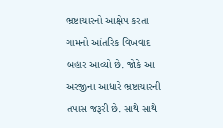ભ્રષ્ટાચારનો આક્ષેપ કરતા ગામનો આંતરિક વિખવાદ બહાર આવ્યો છે. જોકે આ અરજીના આધારે ભ્રષ્ટાચારની તપાસ જરૂરી છે. સાથે સાથે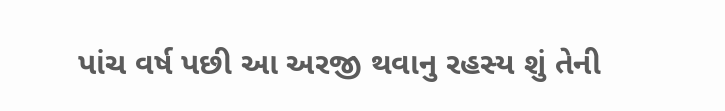પાંચ વર્ષ પછી આ અરજી થવાનુ રહસ્ય શું તેની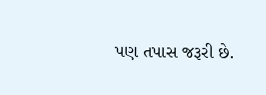પણ તપાસ જરૂરી છે.